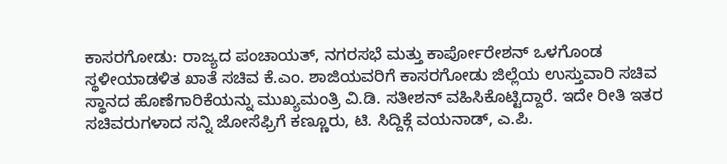ಕಾಸರಗೋಡು: ರಾಜ್ಯದ ಪಂಚಾಯತ್, ನಗರಸಭೆ ಮತ್ತು ಕಾರ್ಪೋರೇಶನ್ ಒಳಗೊಂಡ ಸ್ಥಳೀಯಾಡಳಿತ ಖಾತೆ ಸಚಿವ ಕೆ.ಎಂ. ಶಾಜಿಯವರಿಗೆ ಕಾಸರಗೋಡು ಜಿಲ್ಲೆಯ ಉಸ್ತುವಾರಿ ಸಚಿವ ಸ್ಥಾನದ ಹೊಣೆಗಾರಿಕೆಯನ್ನು ಮುಖ್ಯಮಂತ್ರಿ ವಿ.ಡಿ. ಸತೀಶನ್ ವಹಿಸಿಕೊಟ್ಟಿದ್ದಾರೆ. ಇದೇ ರೀತಿ ಇತರ ಸಚಿವರುಗಳಾದ ಸನ್ನಿ ಜೋಸೆಫ್ರಿಗೆ ಕಣ್ಣೂರು, ಟಿ. ಸಿದ್ದಿಕ್ಗೆ ವಯನಾಡ್, ಎ.ಪಿ.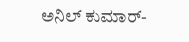ಅನಿಲ್ ಕುಮಾರ್-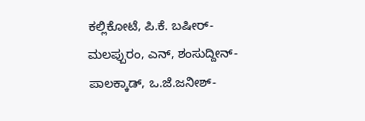ಕಲ್ಲಿಕೋಟೆ, ಪಿ.ಕೆ. ಬಷೀರ್- ಮಲಪ್ಪುರಂ, ಎನ್, ಶಂಸುದ್ದೀನ್-ಪಾಲಕ್ಕಾಡ್, ಒ.ಜೆ.ಜನೀಶ್-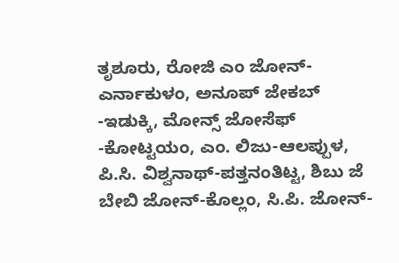ತೃಶೂರು, ರೋಜಿ ಎಂ ಜೋನ್-ಎರ್ನಾಕುಳಂ, ಅನೂಪ್ ಜೇಕಬ್ -ಇಡುಕ್ಕಿ, ಮೋನ್ಸ್ ಜೋಸೆಫ್ -ಕೋಟ್ಟಯಂ, ಎಂ. ಲಿಜು-ಆಲಪ್ಪುಳ, ಪಿ.ಸಿ. ವಿಶ್ವನಾಥ್-ಪತ್ತನಂತಿಟ್ಟ, ಶಿಬು ಜೆ ಬೇಬಿ ಜೋನ್-ಕೊಲ್ಲಂ, ಸಿ.ಪಿ. ಜೋನ್-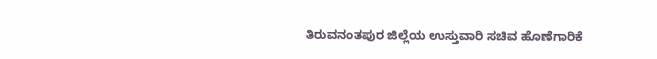ತಿರುವನಂತಪುರ ಜಿಲ್ಲೆಯ ಉಸ್ತುವಾರಿ ಸಚಿವ ಹೊಣೆಗಾರಿಕೆ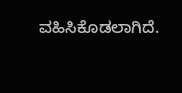ವಹಿಸಿಕೊಡಲಾಗಿದೆ.